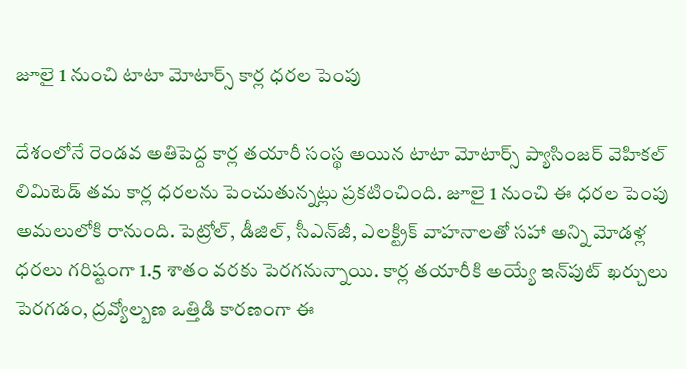జూలై 1 నుంచి టాటా మోటార్స్ కార్ల ధరల పెంపు

దేశంలోనే రెండవ అతిపెద్ద కార్ల తయారీ సంస్థ అయిన టాటా మోటార్స్ ప్యాసింజర్ వెహికల్ లిమిటెడ్ తమ కార్ల ధరలను పెంచుతున్నట్లు ప్రకటించింది. జూలై 1 నుంచి ఈ ధరల పెంపు అమలులోకి రానుంది. పెట్రోల్, డీజిల్, సీఎన్‌జీ, ఎలక్ట్రిక్ వాహనాలతో సహా అన్ని మోడళ్ల ధరలు గరిష్టంగా 1.5 శాతం వరకు పెరగనున్నాయి. కార్ల తయారీకి అయ్యే ఇన్‌పుట్ ఖర్చులు పెరగడం, ద్రవ్యోల్బణ ఒత్తిడి కారణంగా ఈ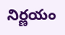నిర్ణయం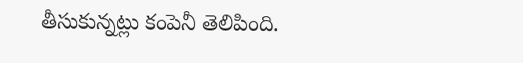తీసుకున్నట్లు కంపెనీ తెలిపింది.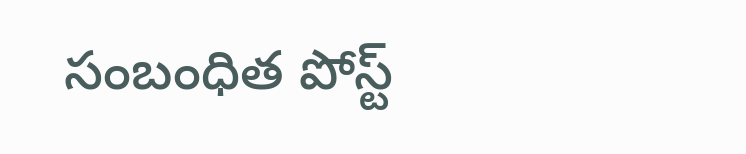సంబంధిత పోస్ట్